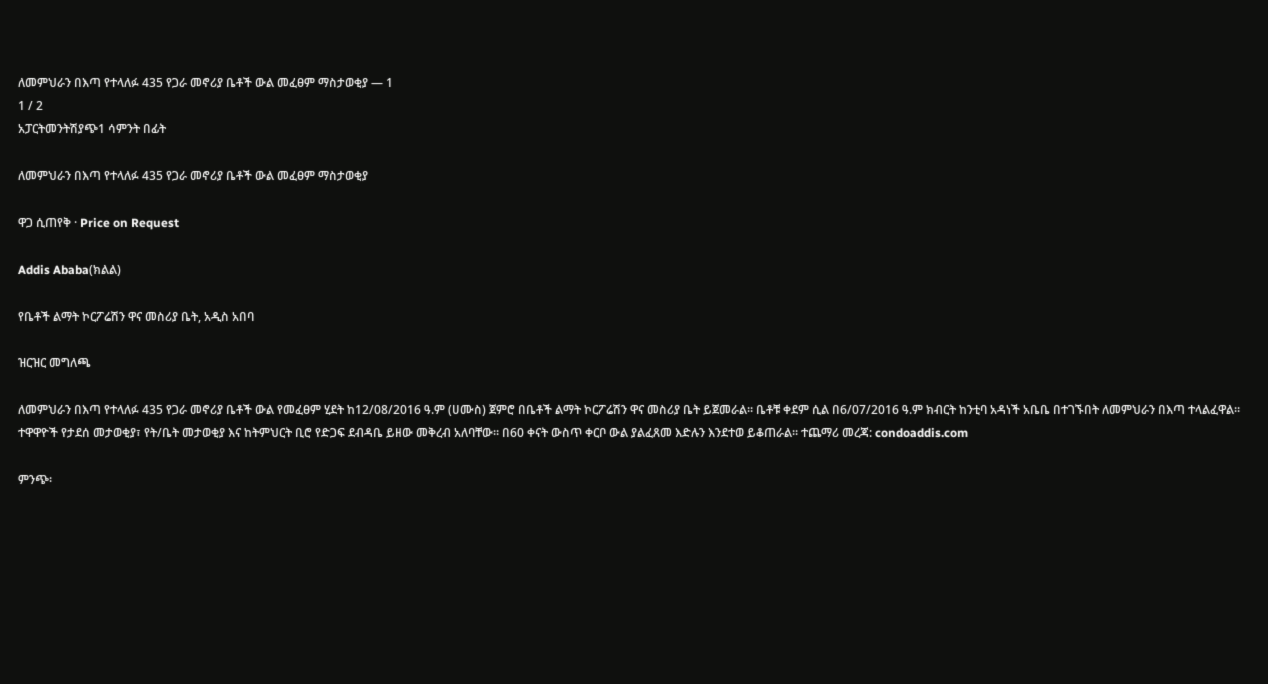ለመምህራን በእጣ የተላለፉ 435 የጋራ መኖሪያ ቤቶች ውል መፈፀም ማስታወቂያ — 1
1 / 2
አፓርትመንትሽያጭ1 ሳምንት በፊት

ለመምህራን በእጣ የተላለፉ 435 የጋራ መኖሪያ ቤቶች ውል መፈፀም ማስታወቂያ

ዋጋ ሲጠየቅ · Price on Request

Addis Ababa(ክልል)

የቤቶች ልማት ኮርፖሬሽን ዋና መስሪያ ቤት, አዲስ አበባ

ዝርዝር መግለጫ

ለመምህራን በእጣ የተላለፉ 435 የጋራ መኖሪያ ቤቶች ውል የመፈፀም ሂደት ከ12/08/2016 ዓ.ም (ሀሙስ) ጀምሮ በቤቶች ልማት ኮርፖሬሽን ዋና መስሪያ ቤት ይጀመራል። ቤቶቹ ቀደም ሲል በ6/07/2016 ዓ.ም ክብርት ከንቲባ አዳነች አቤቤ በተገኙበት ለመምህራን በእጣ ተላልፈዋል። ተዋዋዮች የታደሰ መታወቂያ፣ የት/ቤት መታወቂያ እና ከትምህርት ቢሮ የድጋፍ ደብዳቤ ይዘው መቅረብ አለባቸው። በ60 ቀናት ውስጥ ቀርቦ ውል ያልፈጸመ እድሉን እንደተወ ይቆጠራል። ተጨማሪ መረጃ: condoaddis.com

ምንጭ፡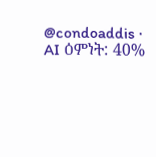@condoaddis · AI ዕምነት: 40%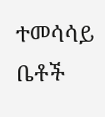ተመሳሳይ ቤቶች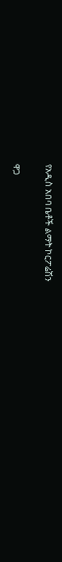የአዲስ አበባ ቤቶች ልማት ኮርፖሬሽን

ዋጋ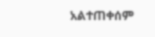አልተጠቀሰም